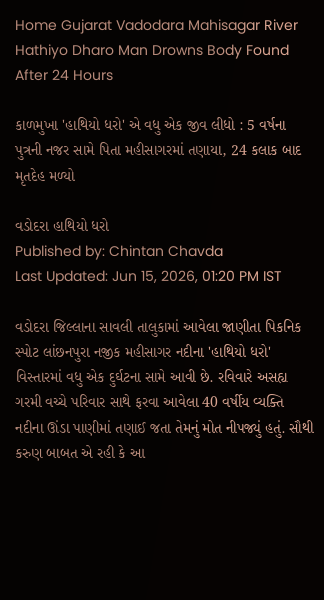Home Gujarat Vadodara Mahisagar River Hathiyo Dharo Man Drowns Body Found After 24 Hours

કાળમુખા 'હાથિયો ધરો' એ વધુ એક જીવ લીધો : 5 વર્ષના પુત્રની નજર સામે પિતા મહીસાગરમાં તણાયા, 24 કલાક બાદ મૃતદેહ મળ્યો

વડોદરા હાથિયો ધરો
Published by: Chintan Chavda
Last Updated: Jun 15, 2026, 01:20 PM IST

વડોદરા જિલ્લાના સાવલી તાલુકામાં આવેલા જાણીતા પિકનિક સ્પોટ લાંછનપુરા નજીક મહીસાગર નદીના 'હાથિયો ધરો' વિસ્તારમાં વધુ એક દુર્ઘટના સામે આવી છે. રવિવારે અસહ્ય ગરમી વચ્ચે પરિવાર સાથે ફરવા આવેલા 40 વર્ષીય વ્યક્તિ નદીના ઊંડા પાણીમાં તણાઈ જતા તેમનું મોત નીપજ્યું હતું. સૌથી કરુણ બાબત એ રહી કે આ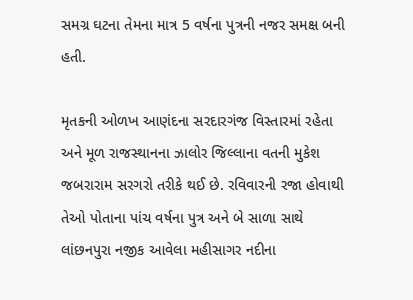સમગ્ર ઘટના તેમના માત્ર 5 વર્ષના પુત્રની નજર સમક્ષ બની હતી.

મૃતકની ઓળખ આણંદના સરદારગંજ વિસ્તારમાં રહેતા અને મૂળ રાજસ્થાનના ઝાલોર જિલ્લાના વતની મુકેશ જબરારામ સરગરો તરીકે થઈ છે. રવિવારની રજા હોવાથી તેઓ પોતાના પાંચ વર્ષના પુત્ર અને બે સાળા સાથે લાંછનપુરા નજીક આવેલા મહીસાગર નદીના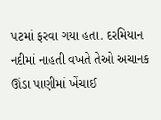પટમાં ફરવા ગયા હતા. દરમિયાન નદીમાં નાહતી વખતે તેઓ અચાનક ઊંડા પાણીમાં ખેંચાઈ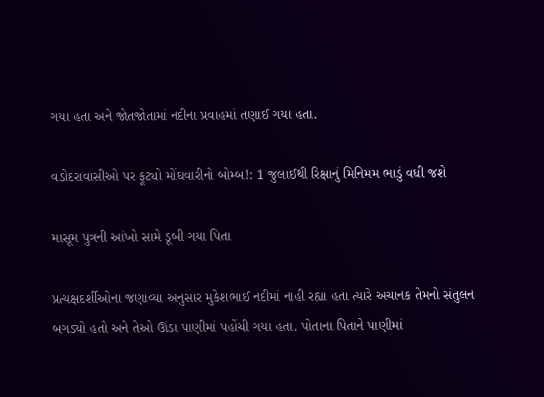ગયા હતા અને જોતજોતામાં નદીના પ્રવાહમાં તણાઈ ગયા હતા.

વડોદરાવાસીઓ પર ફૂટ્યો મોંઘવારીનો બોમ્બ!: 1 જુલાઈથી રિક્ષાનું મિનિમમ ભાડું વધી જશે

માસૂમ પુત્રની આંખો સામે ડૂબી ગયા પિતા

પ્રત્યક્ષદર્શીઓના જણાવ્યા અનુસાર મુકેશભાઈ નદીમાં નાહી રહ્યા હતા ત્યારે અચાનક તેમનો સંતુલન બગડ્યો હતો અને તેઓ ઊંડા પાણીમાં પહોંચી ગયા હતા. પોતાના પિતાને પાણીમાં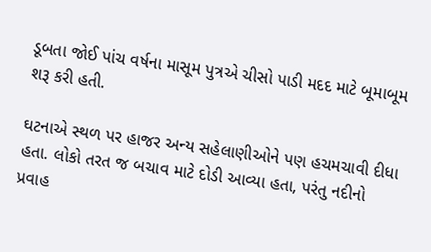ડૂબતા જોઈ પાંચ વર્ષના માસૂમ પુત્રએ ચીસો પાડી મદદ માટે બૂમાબૂમ શરૂ કરી હતી.

ઘટનાએ સ્થળ પર હાજર અન્ય સહેલાણીઓને પણ હચમચાવી દીધા હતા. લોકો તરત જ બચાવ માટે દોડી આવ્યા હતા, પરંતુ નદીનો પ્રવાહ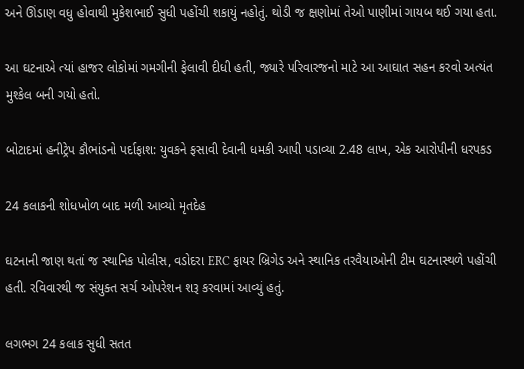અને ઊંડાણ વધુ હોવાથી મુકેશભાઈ સુધી પહોંચી શકાયું નહોતું. થોડી જ ક્ષણોમાં તેઓ પાણીમાં ગાયબ થઈ ગયા હતા.

આ ઘટનાએ ત્યાં હાજર લોકોમાં ગમગીની ફેલાવી દીધી હતી, જ્યારે પરિવારજનો માટે આ આઘાત સહન કરવો અત્યંત મુશ્કેલ બની ગયો હતો.

બોટાદમાં હનીટ્રેપ કૌભાંડનો પર્દાફાશ: યુવકને ફસાવી દેવાની ધમકી આપી પડાવ્યા 2.48 લાખ, એક આરોપીની ધરપકડ

24 કલાકની શોધખોળ બાદ મળી આવ્યો મૃતદેહ

ઘટનાની જાણ થતાં જ સ્થાનિક પોલીસ, વડોદરા ERC ફાયર બ્રિગેડ અને સ્થાનિક તરવૈયાઓની ટીમ ઘટનાસ્થળે પહોંચી હતી. રવિવારથી જ સંયુક્ત સર્ચ ઓપરેશન શરૂ કરવામાં આવ્યું હતું.

લગભગ 24 કલાક સુધી સતત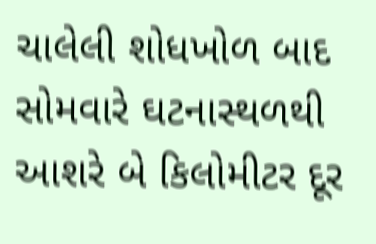ચાલેલી શોધખોળ બાદ સોમવારે ઘટનાસ્થળથી આશરે બે કિલોમીટર દૂર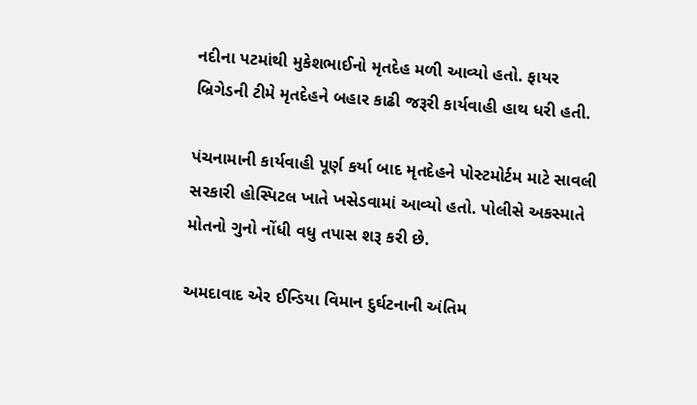નદીના પટમાંથી મુકેશભાઈનો મૃતદેહ મળી આવ્યો હતો. ફાયર બ્રિગેડની ટીમે મૃતદેહને બહાર કાઢી જરૂરી કાર્યવાહી હાથ ધરી હતી.

પંચનામાની કાર્યવાહી પૂર્ણ કર્યા બાદ મૃતદેહને પોસ્ટમોર્ટમ માટે સાવલી સરકારી હોસ્પિટલ ખાતે ખસેડવામાં આવ્યો હતો. પોલીસે અકસ્માતે મોતનો ગુનો નોંધી વધુ તપાસ શરૂ કરી છે.

અમદાવાદ એર ઈન્ડિયા વિમાન દુર્ઘટનાની અંતિમ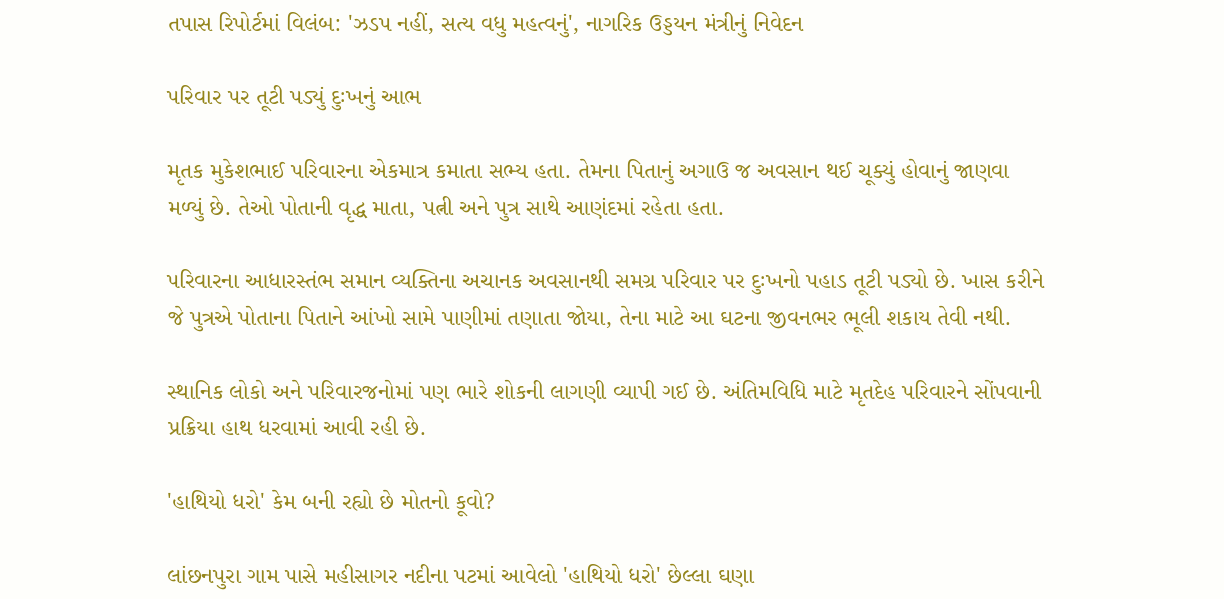તપાસ રિપોર્ટમાં વિલંબ: 'ઝડપ નહીં, સત્ય વધુ મહત્વનું', નાગરિક ઉડ્ડયન મંત્રીનું નિવેદન

પરિવાર પર તૂટી પડ્યું દુઃખનું આભ

મૃતક મુકેશભાઈ પરિવારના એકમાત્ર કમાતા સભ્ય હતા. તેમના પિતાનું અગાઉ જ અવસાન થઈ ચૂક્યું હોવાનું જાણવા મળ્યું છે. તેઓ પોતાની વૃદ્ધ માતા, પત્ની અને પુત્ર સાથે આણંદમાં રહેતા હતા.

પરિવારના આધારસ્તંભ સમાન વ્યક્તિના અચાનક અવસાનથી સમગ્ર પરિવાર પર દુઃખનો પહાડ તૂટી પડ્યો છે. ખાસ કરીને જે પુત્રએ પોતાના પિતાને આંખો સામે પાણીમાં તણાતા જોયા, તેના માટે આ ઘટના જીવનભર ભૂલી શકાય તેવી નથી.

સ્થાનિક લોકો અને પરિવારજનોમાં પણ ભારે શોકની લાગણી વ્યાપી ગઈ છે. અંતિમવિધિ માટે મૃતદેહ પરિવારને સોંપવાની પ્રક્રિયા હાથ ધરવામાં આવી રહી છે.

'હાથિયો ધરો' કેમ બની રહ્યો છે મોતનો કૂવો?

લાંછનપુરા ગામ પાસે મહીસાગર નદીના પટમાં આવેલો 'હાથિયો ધરો' છેલ્લા ઘણા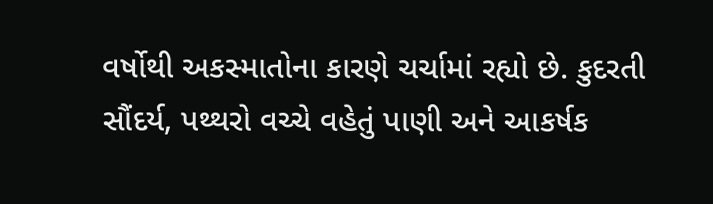વર્ષોથી અકસ્માતોના કારણે ચર્ચામાં રહ્યો છે. કુદરતી સૌંદર્ય, પથ્થરો વચ્ચે વહેતું પાણી અને આકર્ષક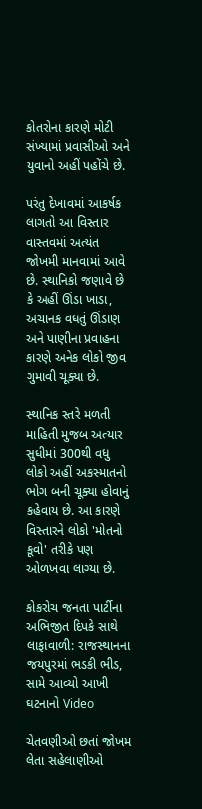કોતરોના કારણે મોટી સંખ્યામાં પ્રવાસીઓ અને યુવાનો અહીં પહોંચે છે.

પરંતુ દેખાવમાં આકર્ષક લાગતો આ વિસ્તાર વાસ્તવમાં અત્યંત જોખમી માનવામાં આવે છે. સ્થાનિકો જણાવે છે કે અહીં ઊંડા ખાડા, અચાનક વધતું ઊંડાણ અને પાણીના પ્રવાહના કારણે અનેક લોકો જીવ ગુમાવી ચૂક્યા છે.

સ્થાનિક સ્તરે મળતી માહિતી મુજબ અત્યાર સુધીમાં 300થી વધુ લોકો અહીં અકસ્માતનો ભોગ બની ચૂક્યા હોવાનું કહેવાય છે. આ કારણે વિસ્તારને લોકો 'મોતનો કૂવો' તરીકે પણ ઓળખવા લાગ્યા છે.

કોકરોચ જનતા પાર્ટીના અભિજીત દિપકે સાથે લાફાવાળી: રાજસ્થાનના જયપુરમાં ભડકી ભીડ, સામે આવ્યો આખી ઘટનાનો Video

ચેતવણીઓ છતાં જોખમ લેતા સહેલાણીઓ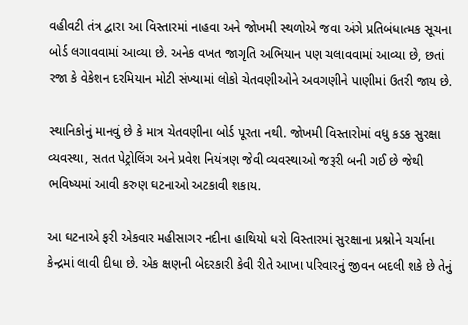વહીવટી તંત્ર દ્વારા આ વિસ્તારમાં નાહવા અને જોખમી સ્થળોએ જવા અંગે પ્રતિબંધાત્મક સૂચના બોર્ડ લગાવવામાં આવ્યા છે. અનેક વખત જાગૃતિ અભિયાન પણ ચલાવવામાં આવ્યા છે, છતાં રજા કે વેકેશન દરમિયાન મોટી સંખ્યામાં લોકો ચેતવણીઓને અવગણીને પાણીમાં ઉતરી જાય છે.

સ્થાનિકોનું માનવું છે કે માત્ર ચેતવણીના બોર્ડ પૂરતા નથી. જોખમી વિસ્તારોમાં વધુ કડક સુરક્ષા વ્યવસ્થા, સતત પેટ્રોલિંગ અને પ્રવેશ નિયંત્રણ જેવી વ્યવસ્થાઓ જરૂરી બની ગઈ છે જેથી ભવિષ્યમાં આવી કરુણ ઘટનાઓ અટકાવી શકાય.

આ ઘટનાએ ફરી એકવાર મહીસાગર નદીના હાથિયો ધરો વિસ્તારમાં સુરક્ષાના પ્રશ્નોને ચર્ચાના કેન્દ્રમાં લાવી દીધા છે. એક ક્ષણની બેદરકારી કેવી રીતે આખા પરિવારનું જીવન બદલી શકે છે તેનું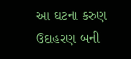આ ઘટના કરુણ ઉદાહરણ બની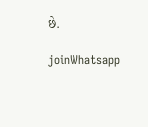છે.

joinWhatsapp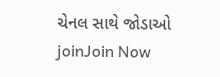ચેનલ સાથે જોડાઓ
joinJoin Now